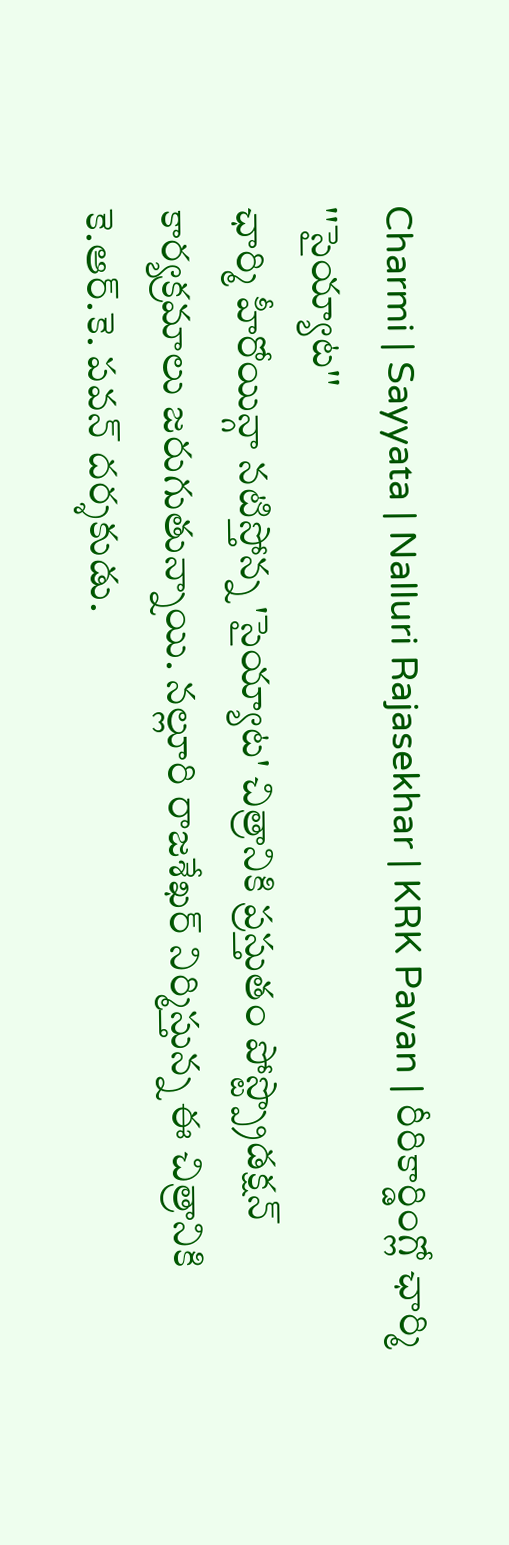Charmi | Sayyata | Nalluri Rajasekhar | KRK Pavan | రీరికార్డింగ్లో ఛార్మి ''సైయ్యాట''
ఛార్మి హీరోయిన్గా నటిస్తోన్న 'సైయ్యాట' చిత్రానికి ప్రస్తుతం పోస్ట్ప్రొడక్షన్ కార్యక్రమాలు జరుగుతున్నాయి. నల్లూరి రాజశేఖర్ నిర్మిస్తున్న ఈ చిత్రానికి కె.ఆర్.కె. పవన్ దర్శకుడు.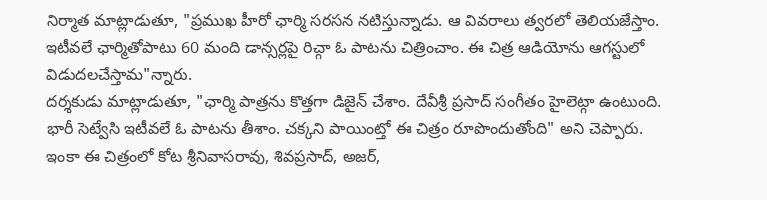నిర్మాత మాట్లాడుతూ, "ప్రముఖ హీరో ఛార్మి సరసన నటిస్తున్నాడు. ఆ వివరాలు త్వరలో తెలియజేస్తాం. ఇటీవలే ఛార్మితోపాటు 60 మంది డాన్సర్లపై రిచ్గా ఓ పాటను చిత్రించాం. ఈ చిత్ర ఆడియోను ఆగస్టులో విడుదలచేస్తామ"న్నారు.
దర్శకుడు మాట్లాడుతూ, "ఛార్మి పాత్రను కొత్తగా డిజైన్ చేశాం. దేవీశ్రీ ప్రసాద్ సంగీతం హైలెట్గా ఉంటుంది. భారీ సెట్వేసి ఇటీవలే ఓ పాటను తీశాం. చక్కని పాయింట్తో ఈ చిత్రం రూపొందుతోంది" అని చెప్పారు.
ఇంకా ఈ చిత్రంలో కోట శ్రీనివాసరావు, శివప్రసాద్, అజర్,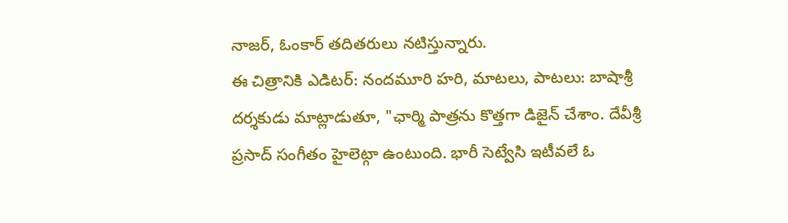నాజర్, ఓంకార్ తదితరులు నటిస్తున్నారు.
ఈ చిత్రానికి ఎడిటర్: నందమూరి హరి, మాటలు, పాటలు: బాషాశ్రీ
దర్శకుడు మాట్లాడుతూ, "ఛార్మి పాత్రను కొత్తగా డిజైన్ చేశాం. దేవీశ్రీ ప్రసాద్ సంగీతం హైలెట్గా ఉంటుంది. భారీ సెట్వేసి ఇటీవలే ఓ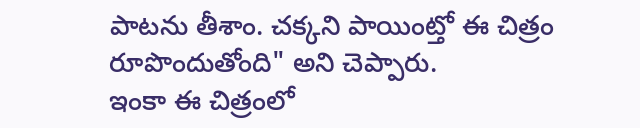పాటను తీశాం. చక్కని పాయింట్తో ఈ చిత్రం రూపొందుతోంది" అని చెప్పారు.
ఇంకా ఈ చిత్రంలో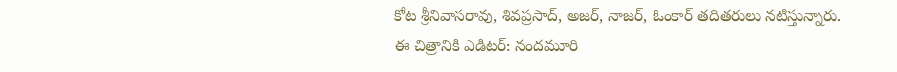కోట శ్రీనివాసరావు, శివప్రసాద్, అజర్, నాజర్, ఓంకార్ తదితరులు నటిస్తున్నారు.
ఈ చిత్రానికి ఎడిటర్: నందమూరి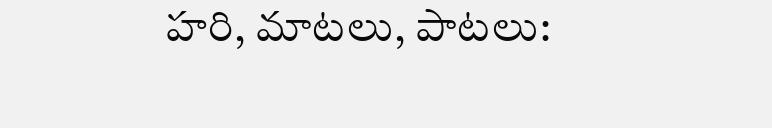హరి, మాటలు, పాటలు: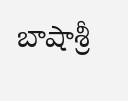బాషాశ్రీ